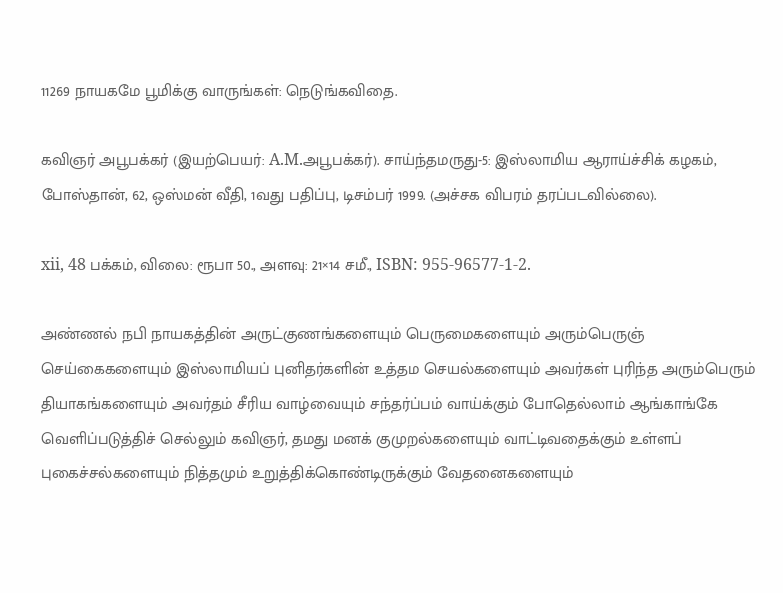11269 நாயகமே பூமிக்கு வாருங்கள்: நெடுங்கவிதை.

கவிஞர் அபூபக்கர் (இயற்பெயர்: A.M.அபூபக்கர்). சாய்ந்தமருது-5: இஸ்லாமிய ஆராய்ச்சிக் கழகம், போஸ்தான், 62, ஒஸ்மன் வீதி, 1வது பதிப்பு, டிசம்பர் 1999. (அச்சக விபரம் தரப்படவில்லை).

xii, 48 பக்கம், விலை: ரூபா 50., அளவு: 21×14 சமீ., ISBN: 955-96577-1-2.

அண்ணல் நபி நாயகத்தின் அருட்குணங்களையும் பெருமைகளையும் அரும்பெருஞ் செய்கைகளையும் இஸ்லாமியப் புனிதர்களின் உத்தம செயல்களையும் அவர்கள் புரிந்த அரும்பெரும் தியாகங்களையும் அவர்தம் சீரிய வாழ்வையும் சந்தர்ப்பம் வாய்க்கும் போதெல்லாம் ஆங்காங்கே வெளிப்படுத்திச் செல்லும் கவிஞர், தமது மனக் குமுறல்களையும் வாட்டிவதைக்கும் உள்ளப் புகைச்சல்களையும் நித்தமும் உறுத்திக்கொண்டிருக்கும் வேதனைகளையும்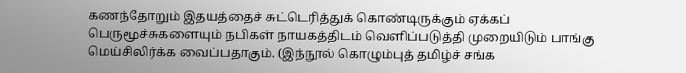கணந்தோறும் இதயத்தைச் சுட்டெரித்துக் கொண்டிருக்கும் ஏக்கப் பெருமூச்சுகளையும் நபிகள் நாயகத்திடம் வெளிப்படுத்தி முறையிடும் பாங்கு மெய்சிலிர்க்க வைப்பதாகும். (இந்நூல் கொழும்புத் தமிழ்ச் சங்க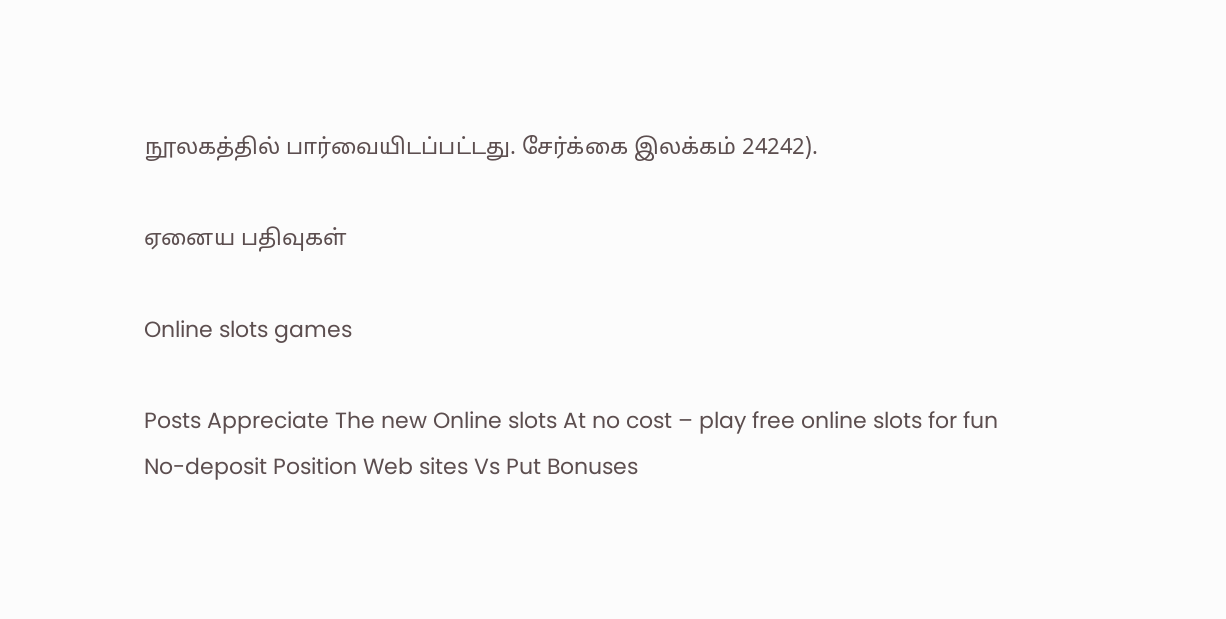நூலகத்தில் பார்வையிடப்பட்டது. சேர்க்கை இலக்கம் 24242).

ஏனைய பதிவுகள்

Online slots games

Posts Appreciate The new Online slots At no cost – play free online slots for fun No-deposit Position Web sites Vs Put Bonuses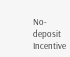No-deposit Incentive